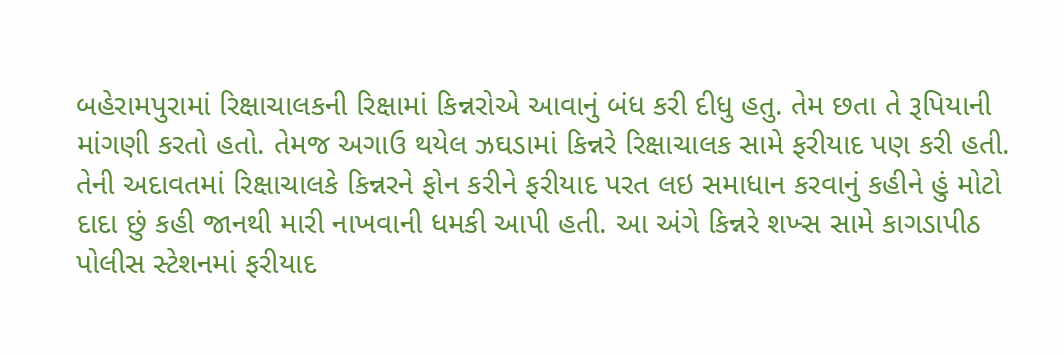બહેરામપુરામાં રિક્ષાચાલકની રિક્ષામાં કિન્નરોએ આવાનું બંધ કરી દીધુ હતુ. તેમ છતા તે રૂપિયાની માંગણી કરતો હતો. તેમજ અગાઉ થયેલ ઝઘડામાં કિન્નરે રિક્ષાચાલક સામે ફરીયાદ પણ કરી હતી.
તેની અદાવતમાં રિક્ષાચાલકે કિન્નરને ફોન કરીને ફરીયાદ પરત લઇ સમાધાન કરવાનું કહીને હું મોટો દાદા છું કહી જાનથી મારી નાખવાની ધમકી આપી હતી. આ અંગે કિન્નરે શખ્સ સામે કાગડાપીઠ પોલીસ સ્ટેશનમાં ફરીયાદ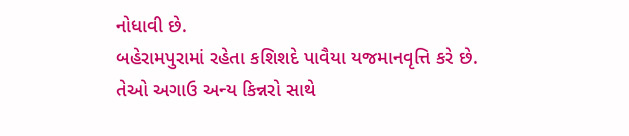નોધાવી છે.
બહેરામપુરામાં રહેતા કશિશદે પાવૈયા યજમાનવૃત્તિ કરે છે. તેઓ અગાઉ અન્ય કિન્નરો સાથે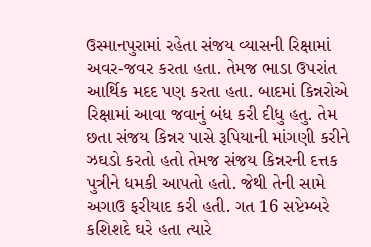ઉસ્માનપુરામાં રહેતા સંજય વ્યાસની રિક્ષામાં અવર-જવર કરતા હતા. તેમજ ભાડા ઉપરાંત આર્થિક મદદ પણ કરતા હતા. બાદમાં કિન્નરોએ રિક્ષામાં આવા જવાનું બંધ કરી દીધુ હતુ. તેમ છતા સંજય કિન્નર પાસે રૂપિયાની માંગણી કરીને ઝઘડો કરતો હતો તેમજ સંજય કિન્નરની દત્તક પુત્રીને ધમકી આપતો હતો. જેથી તેની સામે અગાઉ ફરીયાદ કરી હતી. ગત 16 સપ્ટેમ્બરે કશિશદે ઘરે હતા ત્યારે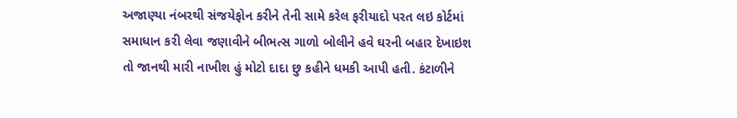અજાણ્યા નંબરથી સંજયેફોન કરીને તેની સામે કરેલ ફરીયાદો પરત લઇ કોર્ટમાં સમાધાન કરી લેવા જણાવીને બીભત્સ ગાળો બોલીને હવે ઘરની બહાર દેખાઇશ તો જાનથી મારી નાખીશ હું મોટો દાદા છુ કહીને ધમકી આપી હતી. કંટાળીને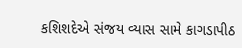કશિશદેએ સંજય વ્યાસ સામે કાગડાપીઠ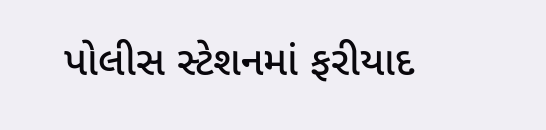પોલીસ સ્ટેશનમાં ફરીયાદ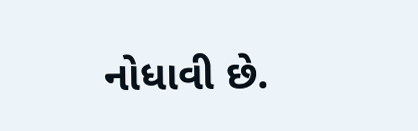નોધાવી છે.